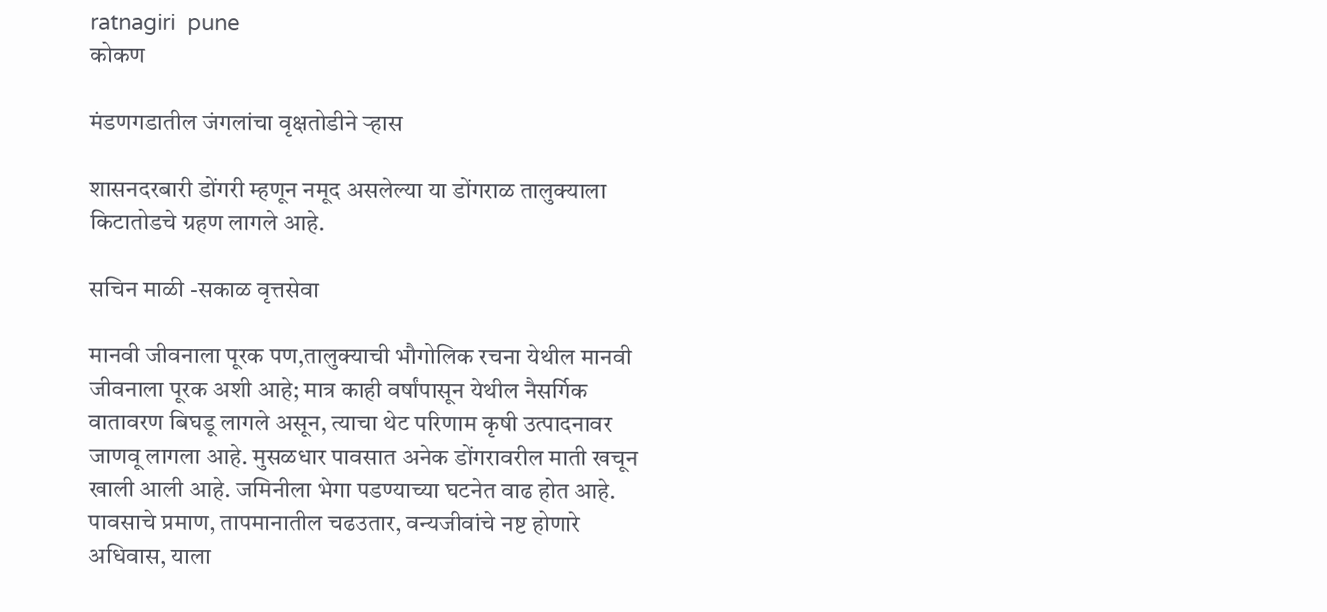ratnagiri  pune
कोकण

मंडणगडातील जंगलांचा वृक्षतोडीने ऱ्हास

शासनदरबारी डोंगरी म्हणून नमूद असलेल्या या डोंगराळ तालुक्याला किटातोडचे ग्रहण लागले आहे.

सचिन माळी -सकाळ वृत्तसेवा

मानवी जीवनाला पूरक पण,तालुक्याची भौगोलिक रचना येथील मानवी जीवनाला पूरक अशी आहे; मात्र काही वर्षांपासून येथील नैसर्गिक वातावरण बिघडू लागले असून, त्याचा थेट परिणाम कृषी उत्पादनावर जाणवू लागला आहे. मुसळधार पावसात अनेक डोंगरावरील माती खचून खाली आली आहे. जमिनीला भेगा पडण्याच्या घटनेत वाढ होत आहे. पावसाचे प्रमाण, तापमानातील चढउतार, वन्यजीवांचे नष्ट होणारे अधिवास, याला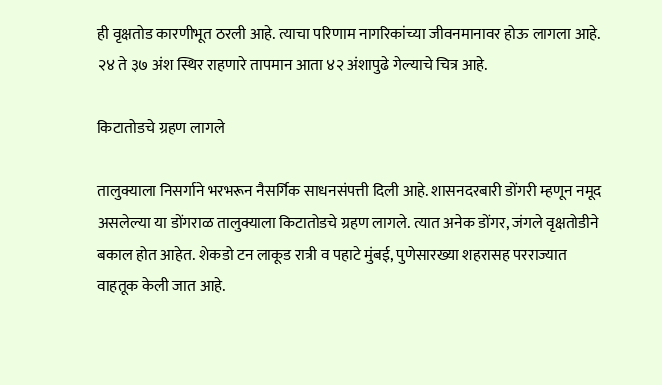ही वृक्षतोड कारणीभूत ठरली आहे. त्याचा परिणाम नागरिकांच्या जीवनमानावर होऊ लागला आहे. २४ ते ३७ अंश स्थिर राहणारे तापमान आता ४२ अंशापुढे गेल्याचे चित्र आहे.

किटातोडचे ग्रहण लागले

तालुक्याला निसर्गाने भरभरून नैसर्गिक साधनसंपत्ती दिली आहे. शासनदरबारी डोंगरी म्हणून नमूद असलेल्या या डोंगराळ तालुक्याला किटातोडचे ग्रहण लागले. त्यात अनेक डोंगर, जंगले वृक्षतोडीने बकाल होत आहेत. शेकडो टन लाकूड रात्री व पहाटे मुंबई, पुणेसारख्या शहरासह परराज्यात वाहतूक केली जात आहे.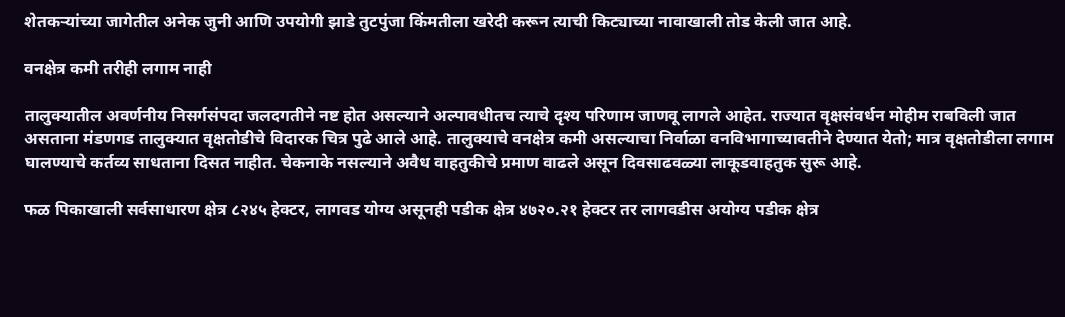शेतकऱ्यांच्या जागेतील अनेक जुनी आणि उपयोगी झाडे तुटपुंजा किंमतीला खरेदी करून त्याची किट्याच्या नावाखाली तोड केली जात आहे.

वनक्षेत्र कमी तरीही लगाम नाही

तालुक्यातील अवर्णनीय निसर्गसंपदा जलदगतीने नष्ट होत असल्याने अल्पावधीतच त्याचे दृश्य परिणाम जाणवू लागले आहेत. राज्यात वृक्षसंवर्धन मोहीम राबविली जात असताना मंडणगड तालुक्यात वृक्षतोडीचे विदारक चित्र पुढे आले आहे. तालुक्याचे वनक्षेत्र कमी असल्याचा निर्वाळा वनविभागाच्यावतीने देण्यात येतो; मात्र वृक्षतोडीला लगाम घालण्याचे कर्तव्य साधताना दिसत नाहीत. चेकनाके नसल्याने अवैध वाहतुकीचे प्रमाण वाढले असून दिवसाढवळ्या लाकूडवाहतुक सुरू आहे.

फळ पिकाखाली सर्वसाधारण क्षेत्र ८२४५ हेक्टर, लागवड योग्य असूनही पडीक क्षेत्र ४७२०.२१ हेक्टर तर लागवडीस अयोग्य पडीक क्षेत्र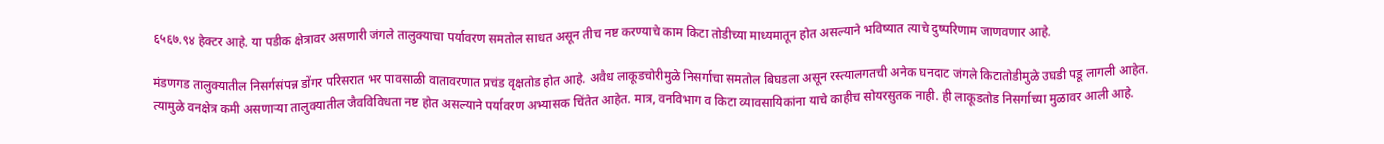६५६७.९४ हेक्टर आहे. या पडीक क्षेत्रावर असणारी जंगले तालुक्याचा पर्यावरण समतोल साधत असून तीच नष्ट करण्याचे काम किटा तोडीच्या माध्यमातून होत असल्याने भविष्यात त्याचे दुष्परिणाम जाणवणार आहे.

मंडणगड तालुक्यातील निसर्गसंपन्न डोंगर परिसरात भर पावसाळी वातावरणात प्रचंड वृक्षतोड होत आहे. अवैध लाकूडचोरीमुळे निसर्गाचा समतोल बिघडला असून रस्त्यालगतची अनेक घनदाट जंगले किटातोडीमुळे उघडी पडू लागली आहेत. त्यामुळे वनक्षेत्र कमी असणाऱ्या तालुक्यातील जैवविविधता नष्ट होत असल्याने पर्यावरण अभ्यासक चिंतेत आहेत. मात्र, वनविभाग व किटा व्यावसायिकांना याचे काहीच सोयरसुतक नाही. ही लाकूडतोड निसर्गाच्या मुळावर आली आहे.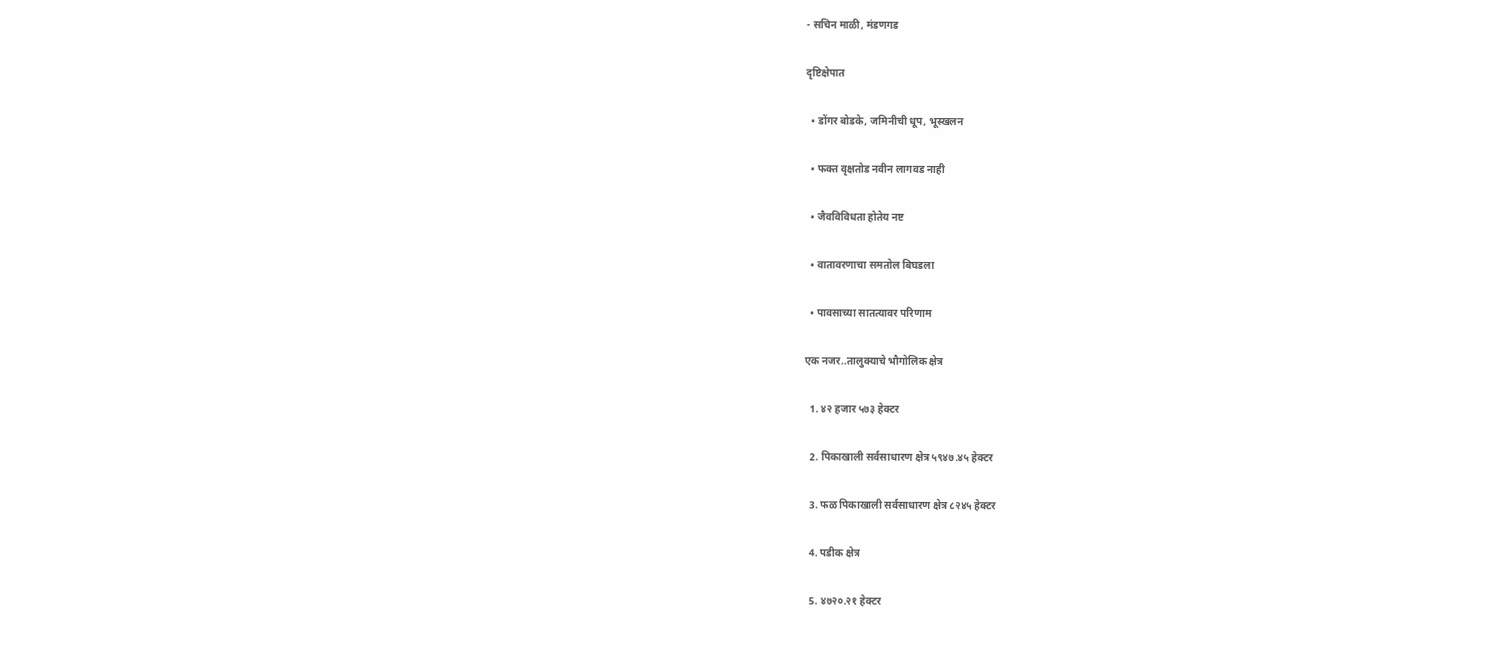- सचिन माळी, मंडणगड

दृष्टिक्षेपात

  • डोंगर बोडके, जमिनीची धूप, भूस्खलन

  • फक्त वृक्षतोड नवीन लागवड नाही

  • जैवविविधता होतेय नष्ट

  • वातावरणाचा समतोल बिघडला

  • पावसाच्या सातत्यावर परिणाम

एक नजर..तालुक्याचे भौगोलिक क्षेत्र

  1. ४२ हजार ५७३ हेक्टर

  2. पिकाखाली सर्वसाधारण क्षेत्र ५९४७.४५ हेक्टर

  3. फळ पिकाखाली सर्वसाधारण क्षेत्र ८२४५ हेक्टर

  4. पडीक क्षेत्र

  5. ४७२०.२१ हेक्टर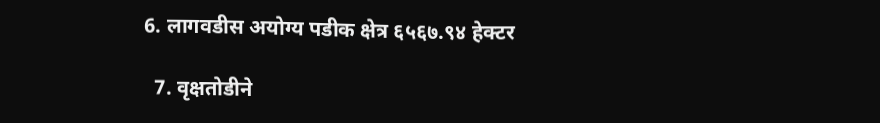6. लागवडीस अयोग्य पडीक क्षेत्र ६५६७.९४ हेक्टर

  7. वृक्षतोडीने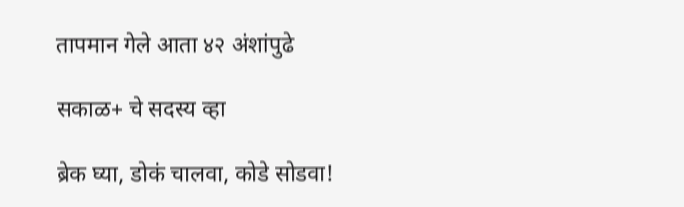तापमान गेले आता ४२ अंशांपुढे

सकाळ+ चे सदस्य व्हा

ब्रेक घ्या, डोकं चालवा, कोडे सोडवा!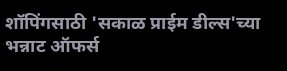शॉपिंगसाठी 'सकाळ प्राईम डील्स'च्या भन्नाट ऑफर्स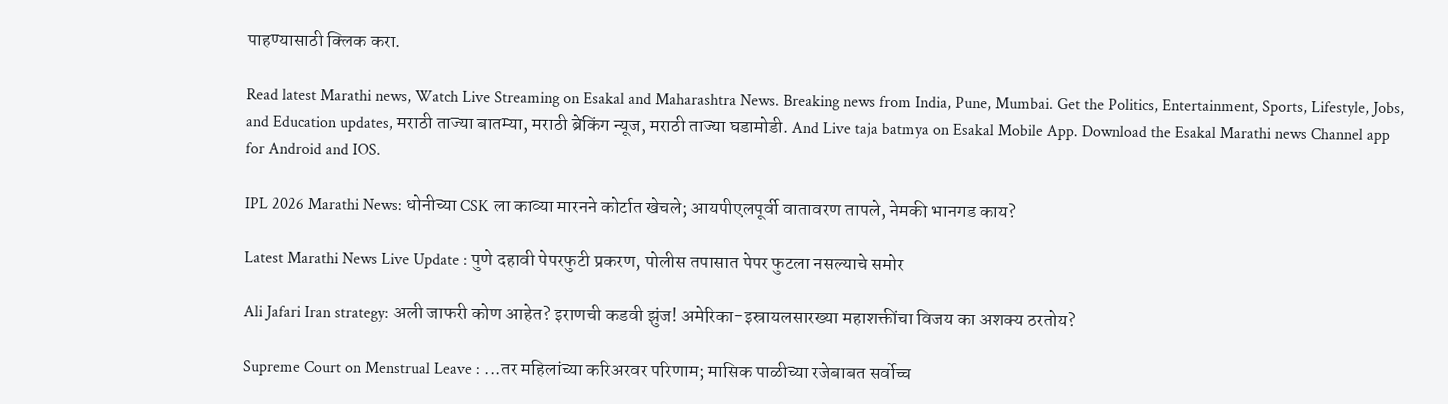पाहण्यासाठी क्लिक करा.

Read latest Marathi news, Watch Live Streaming on Esakal and Maharashtra News. Breaking news from India, Pune, Mumbai. Get the Politics, Entertainment, Sports, Lifestyle, Jobs, and Education updates, मराठी ताज्या बातम्या, मराठी ब्रेकिंग न्यूज, मराठी ताज्या घडामोडी. And Live taja batmya on Esakal Mobile App. Download the Esakal Marathi news Channel app for Android and IOS.

IPL 2026 Marathi News: धोनीच्या CSK ला काव्या मारनने कोर्टात खेचले; आयपीएलपूर्वी वातावरण तापले, नेमकी भानगड काय?

Latest Marathi News Live Update : पुणे दहावी पेपरफुटी प्रकरण, पोलीस तपासात पेपर फुटला नसल्याचे समोर

Ali Jafari Iran strategy: अली जाफरी कोण आहेत? इराणची कडवी झुंज! अमेरिका-इस्रायलसारख्या महाशक्तींचा विजय का अशक्य ठरतोय?

Supreme Court on Menstrual Leave : ...तर महिलांच्या करिअरवर परिणाम; मासिक पाळीच्या रजेबाबत सर्वोच्च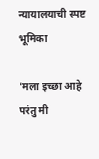न्यायालयाची स्पष्ट भूमिका

'मला इच्छा आहे परंतु मी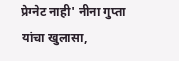प्रेग्नेट नाही' नीना गुप्ता यांचा खुलासा,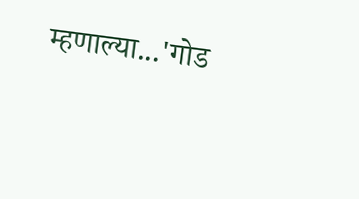म्हणाल्या...'गोड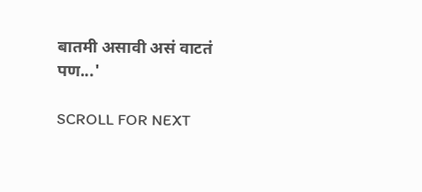बातमी असावी असं वाटतं पण...'

SCROLL FOR NEXT